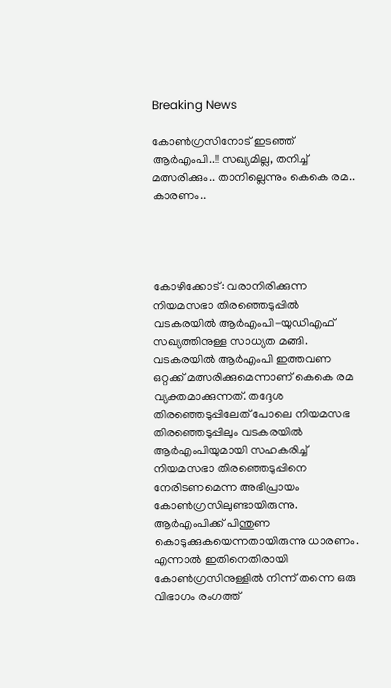Breaking News

കോണ്‍ഗ്രസിനോട് ഇടഞ്ഞ് ആര്‍എംപി..!! സഖ്യമില്ല, തനിച്ച് മത്സരിക്കും.. താനില്ലെന്നും കെകെ രമ.. കാരണം..




കോഴിക്കോട്: വരാനിരിക്കുന്ന നിയമസഭാ തിരഞ്ഞെടുപ്പില്‍ വടകരയില്‍ ആര്‍എംപി-യുഡിഎഫ് സഖ്യത്തിനുള്ള സാധ്യത മങ്ങി. വടകരയില്‍ ആര്‍എംപി ഇത്തവണ ഒറ്റക്ക് മത്സരിക്കുമെന്നാണ് കെകെ രമ വ്യക്തമാക്കുന്നത്. തദ്ദേശ തിരഞ്ഞെടുപ്പിലേത് പോലെ നിയമസഭ തിരഞ്ഞെടുപ്പിലും വടകരയില്‍ ആര്‍എംപിയുമായി സഹകരിച്ച് നിയമസഭാ തിരഞ്ഞെടുപ്പിനെ നേരിടണമെന്ന അഭിപ്രായം കോണ്‍ഗ്രസിലുണ്ടായിരുന്നു. ആര്‍എംപിക്ക് പിന്തുണ കൊടുക്കുകയെന്നതായിരുന്നു ധാരണം. എന്നാല്‍ ഇതിനെതിരായി കോണ്‍ഗ്രസിനുള്ളില്‍ നിന്ന് തന്നെ ഒരു വിഭാഗം രംഗത്ത്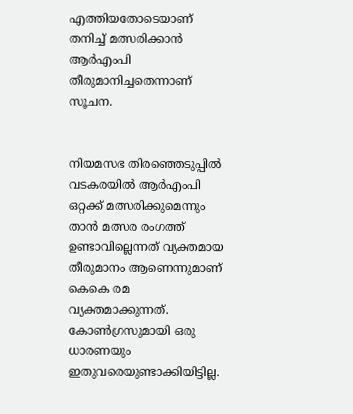എത്തിയതോടെയാണ് തനിച്ച് മത്സരിക്കാന്‍ ആര്‍എംപി തീരുമാനിച്ചതെന്നാണ് സൂചന.


നിയമസഭ തിരഞ്ഞെടുപ്പില്‍ വടകരയില്‍ ആര്‍എംപി ഒറ്റക്ക് മത്സരിക്കുമെന്നും താന്‍ മത്സര രംഗത്ത് ഉണ്ടാവില്ലെന്നത് വ്യക്തമായ തീരുമാനം ആണെന്നുമാണ് കെകെ രമ വ്യക്തമാക്കുന്നത്. കോണ്‍ഗ്രസുമായി ഒരു ധാരണയും ഇതുവരെയുണ്ടാക്കിയിട്ടില്ല.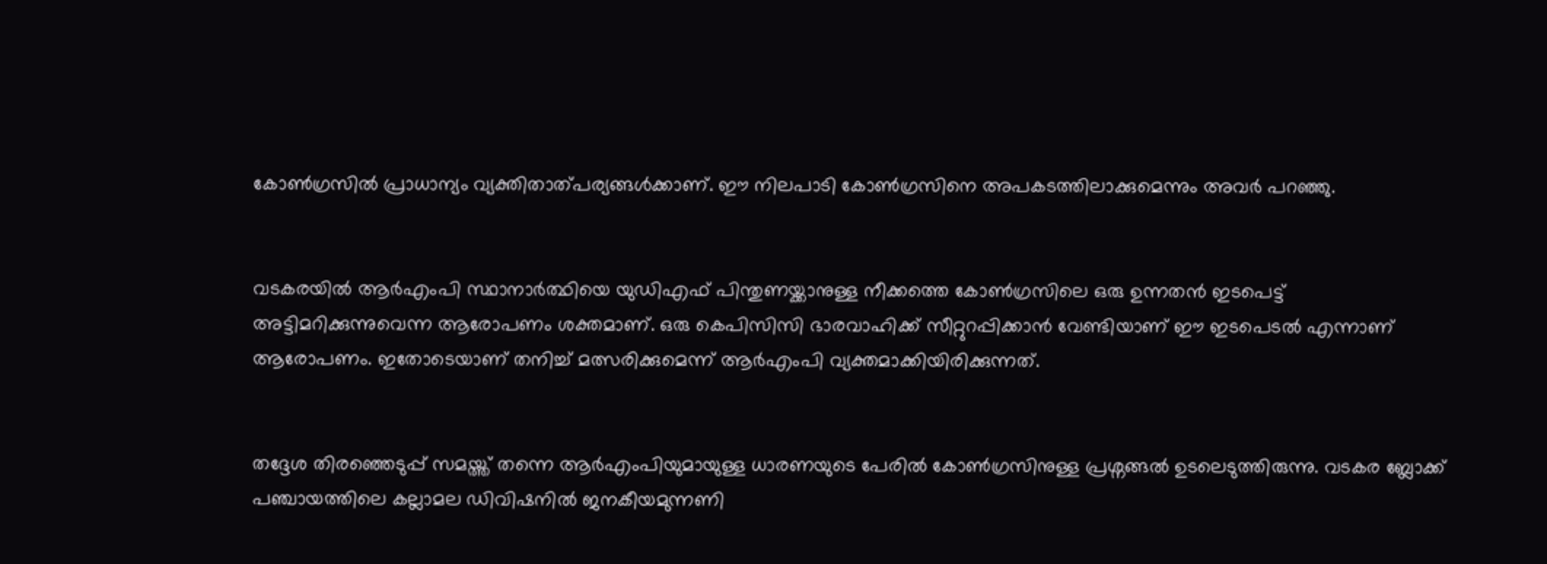കോണ്‍ഗ്രസിൽ പ്രാധാന്യം വ്യക്തിതാത്പര്യങ്ങൾക്കാണ്. ഈ നിലപാടി കോണ്‍ഗ്രസിനെ അപകടത്തിലാക്കുമെന്നും അവര്‍ പറഞ്ഞു.


വടകരയില്‍ ആര്‍എംപി സ്ഥാനാര്‍ത്ഥിയെ യുഡിഎഫ് പിന്തുണയ്ക്കാനുള്ള നീക്കത്തെ കോണ്‍ഗ്രസിലെ ഒരു ഉന്നതന്‍ ഇടപെട്ട് അട്ടിമറിക്കുന്നുവെന്ന ആരോപണം ശക്തമാണ്. ഒരു കെപിസിസി ഭാരവാഹിക്ക് സീറ്റുറപ്പിക്കാന്‍ വേണ്ടിയാണ് ഈ ഇടപെടല്‍ എന്നാണ് ആരോപണം. ഇതോടെയാണ് തനിച്ച് മത്സരിക്കുമെന്ന് ആര്‍എംപി വ്യക്തമാക്കിയിരിക്കുന്നത്.


തദ്ദേശ തിരഞ്ഞെടുപ്പ് സമയ്ത്ത് തന്നെ ആര്‍എംപിയുമായുള്ള ധാരണയുടെ പേരില്‍ കോണ്‍ഗ്രസിനുള്ള പ്രശ്നങ്ങല്‍ ഉടലെടുത്തിരുന്നു. വടകര ബ്ലോക്ക് പഞ്ചായത്തിലെ കല്ലാമല ഡിവിഷനില്‍ ജനകീയമുന്നണി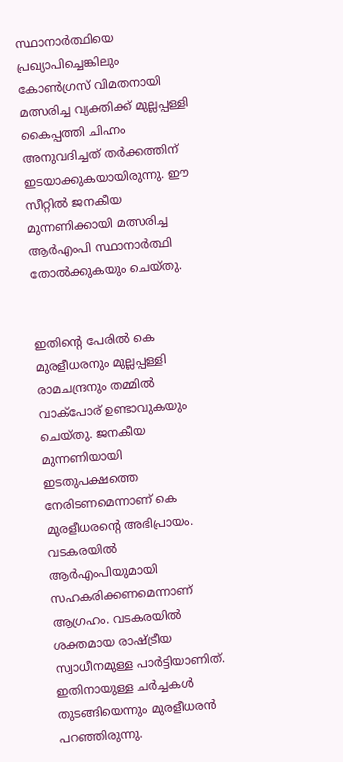സ്ഥാനാര്‍ത്ഥിയെ പ്രഖ്യാപിച്ചെങ്കിലും കോണ്‍ഗ്രസ് വിമതനായി മത്സരിച്ച വ്യക്തിക്ക് മുല്ലപ്പള്ളി കൈപ്പത്തി ചിഹ്നം അനുവദിച്ചത് തര്‍ക്കത്തിന് ഇടയാക്കുകയായിരുന്നു. ഈ സീറ്റില്‍ ജനകീയ മുന്നണിക്കായി മത്സരിച്ച ആര്‍എംപി സ്ഥാനാര്‍ത്ഥി തോല്‍ക്കുകയും ചെയ്തു.


ഇതിന്‍റെ പേരില്‍ കെ മുരളീധരനും മുല്ലപ്പള്ളി രാമചന്ദ്രനും തമ്മില്‍ വാക്പോര് ഉണ്ടാവുകയും ചെയ്തു. ജനകീയ മുന്നണിയായി ഇടതുപക്ഷത്തെ നേരിടണമെന്നാണ് കെ മുരളീധരന്‍റെ അഭിപ്രായം. വടകരയില്‍ ആര്‍എംപിയുമായി സഹകരിക്കണമെന്നാണ് ആഗ്രഹം. വടകരയിൽ ശക്തമായ രാഷ്ട്രീയ സ്വാധീനമുള്ള പാർട്ടിയാണിത്. ഇതിനായുള്ള ചര്‍ച്ചകള്‍ തുടങ്ങിയെന്നും മുരളീധരന്‍ പറഞ്ഞിരുന്നു.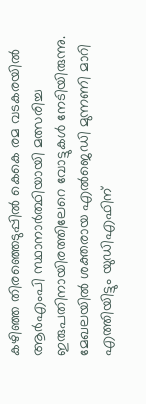കഴിഞ്ഞ തിരഞ്ഞെടുപ്പില്‍ കെകെ രമ വടകരയില്‍ ആര്‍എംപി സ്ഥാനാര്‍ത്ഥിയായി മത്സരിച്ച ഇരുപതിനായിരത്തിലേറെ വോട്ടുകള്‍ നേടിയിരുന്നു. മേഖലയില്‍ ശക്തരായ എല്‍ജെഡി മുന്നണി മാറി എത്തിയിട്ടും യുഡിഎഫിന്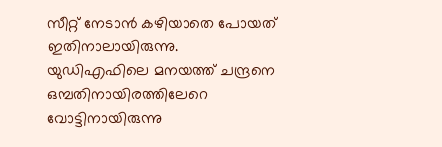സീറ്റ് നേടാന്‍ കഴിയാതെ പോയത് ഇതിനാലായിരുന്നു. യുഡിഎഫിലെ മനയത്ത് ചന്ദ്രനെ ഒമ്പതിനായിരത്തിലേറെ വോട്ടിനായിരുന്നു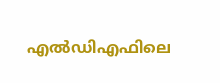എല്‍ഡിഎഫിലെ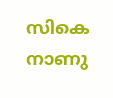സികെ നാണു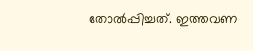തോല്‍പ്പിച്ചത്. ഇത്തവണ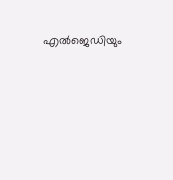എല്‍ജെഡിയും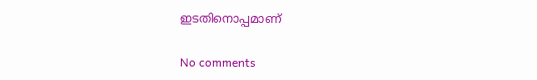ഇടതിനൊപ്പമാണ്

No comments